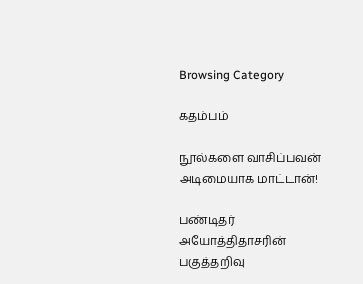Browsing Category

கதம்பம்

நூல்களை வாசிப்பவன் அடிமையாக மாட்டான்!

பண்டிதர் அயோத்திதாசரின் பகுத்தறிவு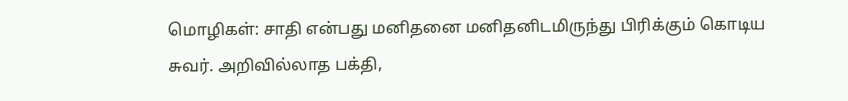மொழிகள்: சாதி என்பது மனிதனை மனிதனிடமிருந்து பிரிக்கும் கொடிய சுவர். அறிவில்லாத பக்தி,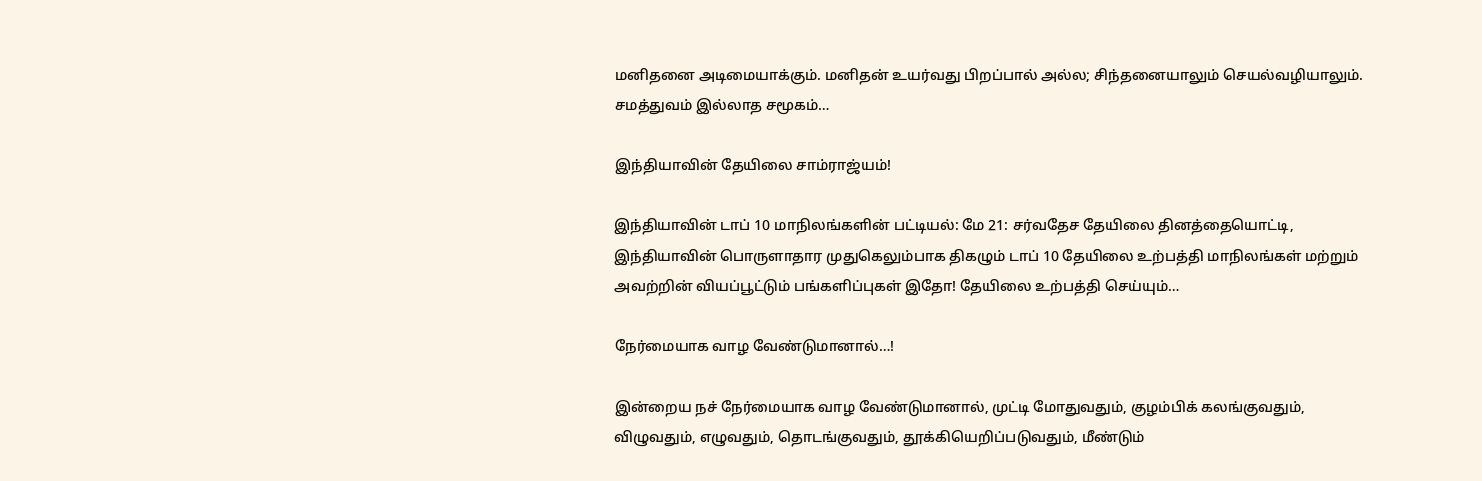மனிதனை அடிமையாக்கும். மனிதன் உயர்வது பிறப்பால் அல்ல; சிந்தனையாலும் செயல்வழியாலும். சமத்துவம் இல்லாத சமூகம்…

இந்தியாவின் தேயிலை சாம்ராஜ்யம்!

இந்தியாவின் டாப் 10 மாநிலங்களின் பட்டியல்: மே 21: சர்வதேச தேயிலை தினத்தையொட்டி, இந்தியாவின் பொருளாதார முதுகெலும்பாக திகழும் டாப் 10 தேயிலை உற்பத்தி மாநிலங்கள் மற்றும் அவற்றின் வியப்பூட்டும் பங்களிப்புகள் இதோ! தேயிலை உற்பத்தி செய்யும்…

நேர்மையாக வாழ வேண்டுமானால்…!

இன்றைய நச் நேர்மையாக வாழ வேண்டுமானால், முட்டி மோதுவதும், குழம்பிக் கலங்குவதும், விழுவதும், எழுவதும், தொடங்குவதும், தூக்கியெறிப்படுவதும், மீண்டும்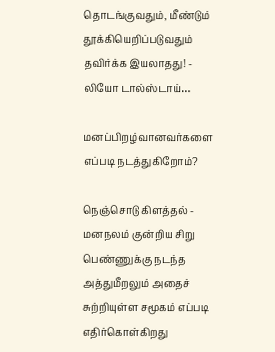தொடங்குவதும், மீண்டும் தூக்கியெறிப்படுவதும் தவிர்க்க இயலாதது! - லியோ டால்ஸ்டாய்…

மனப்பிறழ்வானவர்களை எப்படி நடத்துகிறோம்?

நெஞ்சொடு கிளத்தல் - மனநலம் குன்றிய சிறு பெண்ணுக்கு நடந்த அத்துமீறலும் அதைச் சுற்றியுள்ள சமூகம் எப்படி எதிர்கொள்கிறது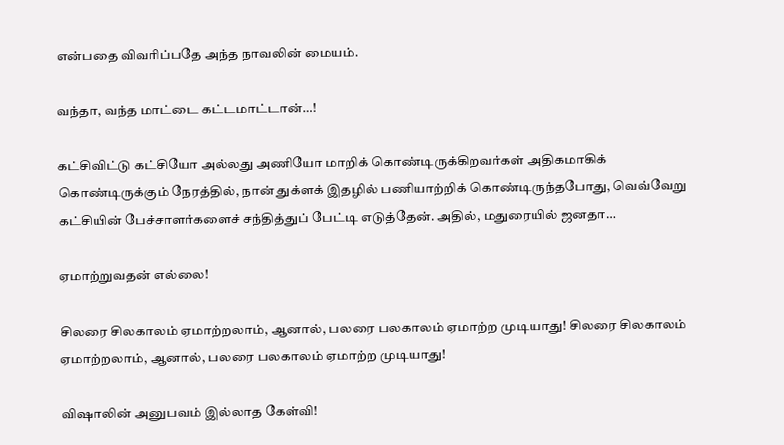என்பதை விவரிப்பதே அந்த நாவலின் மையம்.

வந்தா, வந்த மாட்டை கட்டமாட்டான்…!

கட்சிவிட்டு கட்சியோ அல்லது அணியோ மாறிக் கொண்டிருக்கிறவர்கள் அதிகமாகிக் கொண்டிருக்கும் நேரத்தில், நான் துக்ளக் இதழில் பணியாற்றிக் கொண்டிருந்தபோது, வெவ்வேறு கட்சியின் பேச்சாளர்களைச் சந்தித்துப் பேட்டி எடுத்தேன். அதில், மதுரையில் ஜனதா…

ஏமாற்றுவதன் எல்லை!

சிலரை சிலகாலம் ஏமாற்றலாம், ஆனால், பலரை பலகாலம் ஏமாற்ற முடியாது! சிலரை சிலகாலம் ஏமாற்றலாம், ஆனால், பலரை பலகாலம் ஏமாற்ற முடியாது!

விஷாலின் அனுபவம் இல்லாத கேள்வி!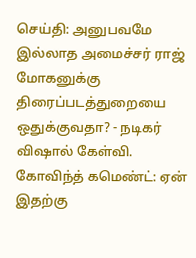செய்தி: அனுபவமே இல்லாத அமைச்சர் ராஜ் மோகனுக்கு திரைப்படத்துறையை ஒதுக்குவதா? - நடிகர் விஷால் கேள்வி. கோவிந்த் கமெண்ட்: ஏன் இதற்கு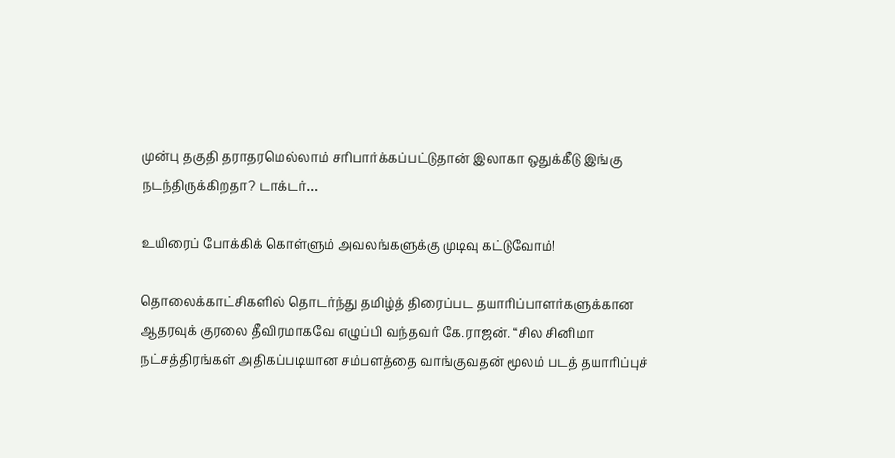முன்பு தகுதி தராதரமெல்லாம் சரிபார்க்கப்பட்டுதான் இலாகா ஒதுக்கீடு இங்கு நடந்திருக்கிறதா? டாக்டர்…

உயிரைப் போக்கிக் கொள்ளும் அவலங்களுக்கு முடிவு கட்டுவோம்!

தொலைக்காட்சிகளில் தொடர்ந்து தமிழ்த் திரைப்பட தயாரிப்பாளர்களுக்கான ஆதரவுக் குரலை தீவிரமாகவே எழுப்பி வந்தவர் கே.ராஜன். “சில சினிமா நட்சத்திரங்கள் அதிகப்படியான சம்பளத்தை வாங்குவதன் மூலம் படத் தயாரிப்புச்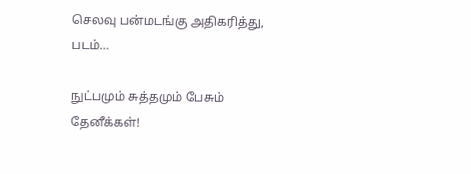செலவு பன்மடங்கு அதிகரித்து, படம்…

நுட்பமும் சுத்தமும் பேசும் தேனீக்கள்!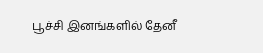பூச்சி இனங்களில் தேனீ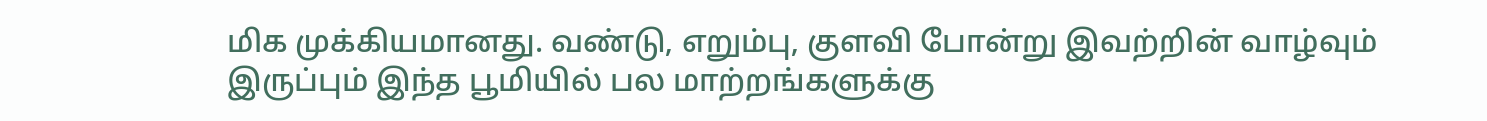மிக முக்கியமானது. வண்டு, எறும்பு, குளவி போன்று இவற்றின் வாழ்வும் இருப்பும் இந்த பூமியில் பல மாற்றங்களுக்கு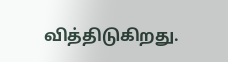வித்திடுகிறது.